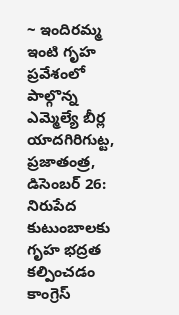~ ఇందిరమ్మ ఇంటి గృహ ప్రవేశంలో పాల్గొన్న ఎమ్మెల్యే బీర్ల
యాదగిరిగుట్ట, ప్రజాతంత్ర, డిసెంబర్ 26: నిరుపేద కుటుంబాలకు గృహ భద్రత కల్పించడం కాంగ్రెస్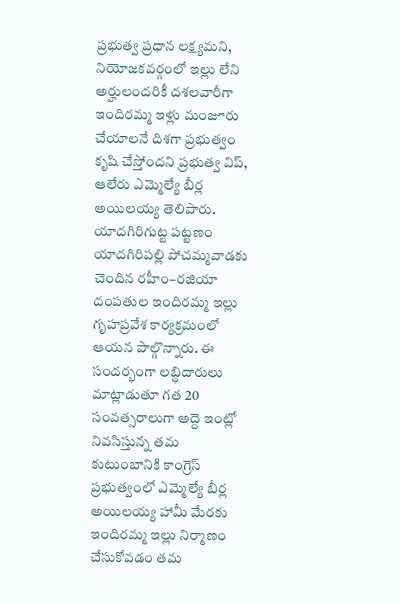ప్రభుత్వ ప్రధాన లక్ష్యమని, నియోజకవర్గంలో ఇల్లు లేని అర్హులందరికీ దశలవారీగా ఇందిరమ్మ ఇళ్లు మంజూరు చేయాలనే దిశగా ప్రభుత్వం కృషి చేస్తోందని ప్రభుత్వ విప్, ఆలేరు ఎమ్మెల్యే బీర్ల అయిలయ్య తెలిపారు. యాదగిరిగుట్ట పట్టణం యాదగిరిపల్లి పోచమ్మవాడకు చెందిన రహీం–రజియా దంపతుల ఇందిరమ్మ ఇల్లు గృహప్రవేశ కార్యక్రమంలో ఆయన పాల్గొన్నారు. ఈ సందర్భంగా లబ్ధిదారులు మాట్లాడుతూ గత 20 సంవత్సరాలుగా అద్దె ఇంట్లో నివసిస్తున్న తమ కుటుంబానికి కాంగ్రెస్ ప్రభుత్వంలో ఎమ్మెల్యే బీర్ల అయిలయ్య హామీ మేరకు ఇందిరమ్మ ఇల్లు నిర్మాణం చేసుకోవడం తమ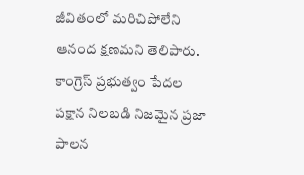జీవితంలో మరిచిపోలేని ఆనంద క్షణమని తెలిపారు. కాంగ్రెస్ ప్రభుత్వం పేదల పక్షాన నిలబడి నిజమైన ప్రజా పాలన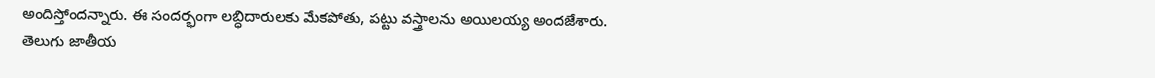అందిస్తోందన్నారు. ఈ సందర్భంగా లబ్ధిదారులకు మేకపోతు, పట్టు వస్త్రాలను అయిలయ్య అందజేశారు.
తెలుగు జాతీయ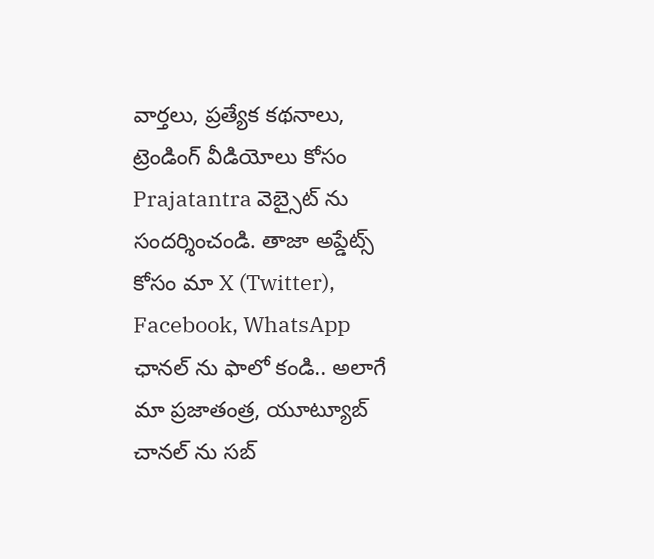వార్తలు, ప్రత్యేక కథనాలు, ట్రెండింగ్ వీడియోలు కోసం Prajatantra వెబ్సైట్ ను సందర్శించండి. తాజా అప్డేట్స్ కోసం మా X (Twitter), Facebook, WhatsApp ఛానల్ ను ఫాలో కండి.. అలాగే మా ప్రజాతంత్ర, యూట్యూబ్ చానల్ ను సబ్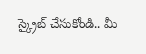స్క్రైబ్ చేసుకోండి.. మీ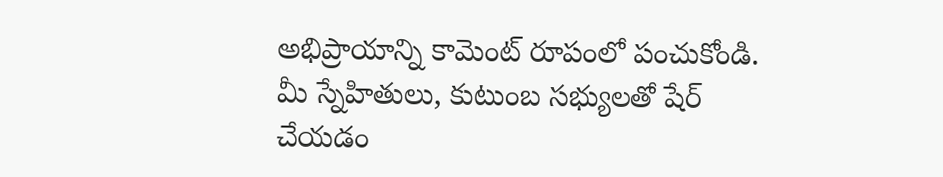అభిప్రాయాన్ని కామెంట్ రూపంలో పంచుకోండి. మీ స్నేహితులు, కుటుంబ సభ్యులతో షేర్ చేయడం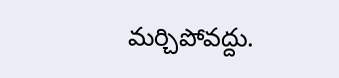మర్చిపోవద్దు.